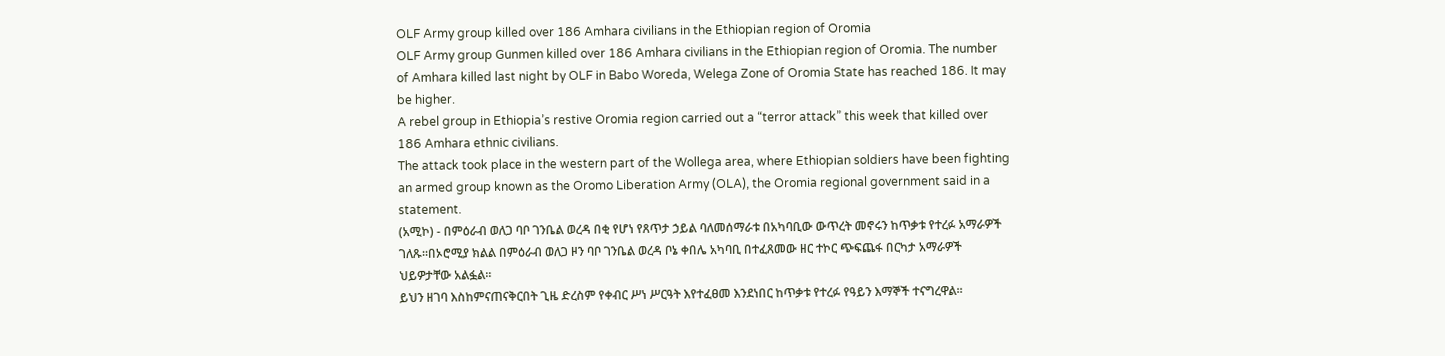OLF Army group killed over 186 Amhara civilians in the Ethiopian region of Oromia
OLF Army group Gunmen killed over 186 Amhara civilians in the Ethiopian region of Oromia. The number of Amhara killed last night by OLF in Babo Woreda, Welega Zone of Oromia State has reached 186. It may be higher.
A rebel group in Ethiopia’s restive Oromia region carried out a “terror attack” this week that killed over 186 Amhara ethnic civilians.
The attack took place in the western part of the Wollega area, where Ethiopian soldiers have been fighting an armed group known as the Oromo Liberation Army (OLA), the Oromia regional government said in a statement.
(አሚኮ) - በምዕራብ ወለጋ ባቦ ገንቤል ወረዳ በቂ የሆነ የጸጥታ ኃይል ባለመሰማራቱ በአካባቢው ውጥረት መኖሩን ከጥቃቱ የተረፉ አማራዎች ገለጹ፡፡በኦሮሚያ ክልል በምዕራብ ወለጋ ዞን ባቦ ገንቤል ወረዳ ቦኔ ቀበሌ አካባቢ በተፈጸመው ዘር ተኮር ጭፍጨፋ በርካታ አማራዎች ህይዎታቸው አልፏል፡፡
ይህን ዘገባ እስከምናጠናቅርበት ጊዜ ድረስም የቀብር ሥነ ሥርዓት እየተፈፀመ እንደነበር ከጥቃቱ የተረፉ የዓይን እማኞች ተናግረዋል፡፡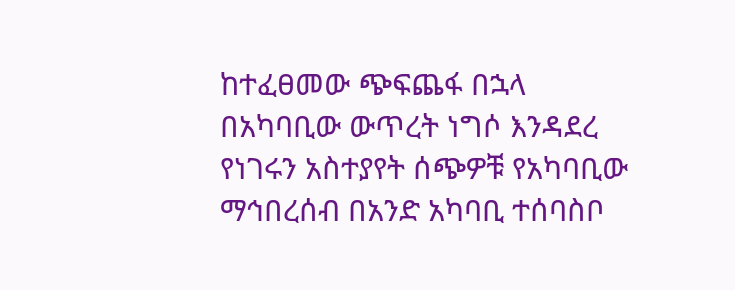ከተፈፀመው ጭፍጨፋ በኋላ በአካባቢው ውጥረት ነግሶ እንዳደረ የነገሩን አስተያየት ሰጭዎቹ የአካባቢው ማኅበረሰብ በአንድ አካባቢ ተሰባስቦ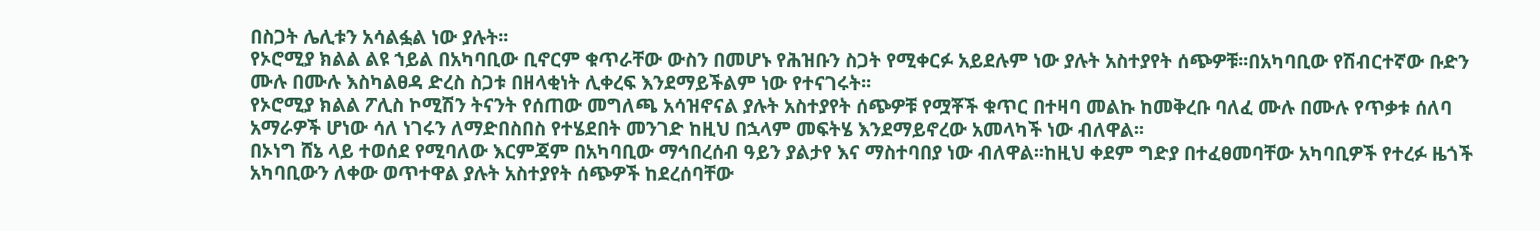በስጋት ሌሊቱን አሳልፏል ነው ያሉት፡፡
የኦሮሚያ ክልል ልዩ ኀይል በአካባቢው ቢኖርም ቁጥራቸው ውስን በመሆኑ የሕዝቡን ስጋት የሚቀርፉ አይደሉም ነው ያሉት አስተያየት ሰጭዎቹ፡፡በአካባቢው የሽብርተኛው ቡድን ሙሉ በሙሉ እስካልፀዳ ድረስ ስጋቱ በዘላቂነት ሊቀረፍ እንደማይችልም ነው የተናገሩት፡፡
የኦሮሚያ ክልል ፖሊስ ኮሚሽን ትናንት የሰጠው መግለጫ አሳዝኖናል ያሉት አስተያየት ሰጭዎቹ የሟቾች ቁጥር በተዛባ መልኩ ከመቅረቡ ባለፈ ሙሉ በሙሉ የጥቃቱ ሰለባ አማራዎች ሆነው ሳለ ነገሩን ለማድበስበስ የተሄደበት መንገድ ከዚህ በኋላም መፍትሄ እንደማይኖረው አመላካች ነው ብለዋል፡፡
በኦነግ ሸኔ ላይ ተወሰደ የሚባለው እርምጃም በአካባቢው ማኅበረሰብ ዓይን ያልታየ እና ማስተባበያ ነው ብለዋል፡፡ከዚህ ቀደም ግድያ በተፈፀመባቸው አካባቢዎች የተረፉ ዜጎች አካባቢውን ለቀው ወጥተዋል ያሉት አስተያየት ሰጭዎች ከደረሰባቸው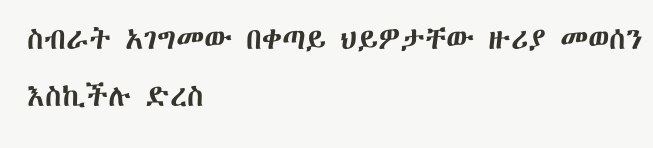ስብራት አገግመው በቀጣይ ህይዎታቸው ዙሪያ መወሰን እስኪችሉ ድረስ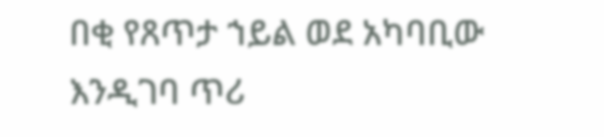በቂ የጸጥታ ኀይል ወደ አካባቢው እንዲገባ ጥሪ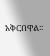አቅርበዋል፡፡